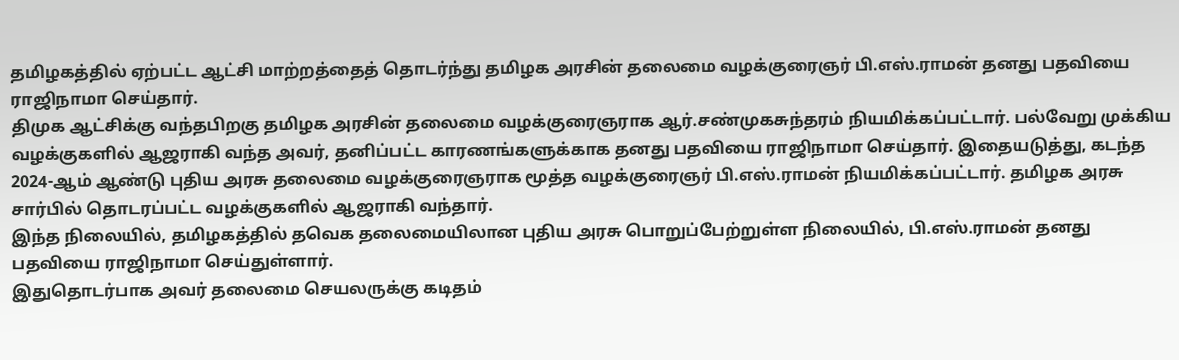தமிழகத்தில் ஏற்பட்ட ஆட்சி மாற்றத்தைத் தொடர்ந்து தமிழக அரசின் தலைமை வழக்குரைஞர் பி.எஸ்.ராமன் தனது பதவியை ராஜிநாமா செய்தார்.
திமுக ஆட்சிக்கு வந்தபிறகு தமிழக அரசின் தலைமை வழக்குரைஞராக ஆர்.சண்முகசுந்தரம் நியமிக்கப்பட்டார். பல்வேறு முக்கிய வழக்குகளில் ஆஜராகி வந்த அவர், தனிப்பட்ட காரணங்களுக்காக தனது பதவியை ராஜிநாமா செய்தார். இதையடுத்து, கடந்த 2024-ஆம் ஆண்டு புதிய அரசு தலைமை வழக்குரைஞராக மூத்த வழக்குரைஞர் பி.எஸ்.ராமன் நியமிக்கப்பட்டார். தமிழக அரசு சார்பில் தொடரப்பட்ட வழக்குகளில் ஆஜராகி வந்தார்.
இந்த நிலையில், தமிழகத்தில் தவெக தலைமையிலான புதிய அரசு பொறுப்பேற்றுள்ள நிலையில், பி.எஸ்.ராமன் தனது பதவியை ராஜிநாமா செய்துள்ளார்.
இதுதொடர்பாக அவர் தலைமை செயலருக்கு கடிதம்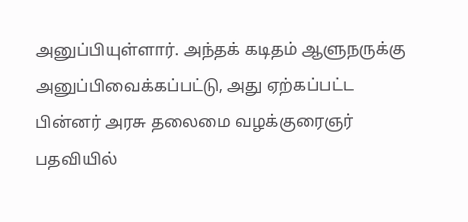அனுப்பியுள்ளார். அந்தக் கடிதம் ஆளுநருக்கு அனுப்பிவைக்கப்பட்டு, அது ஏற்கப்பட்ட பின்னர் அரசு தலைமை வழக்குரைஞர் பதவியில்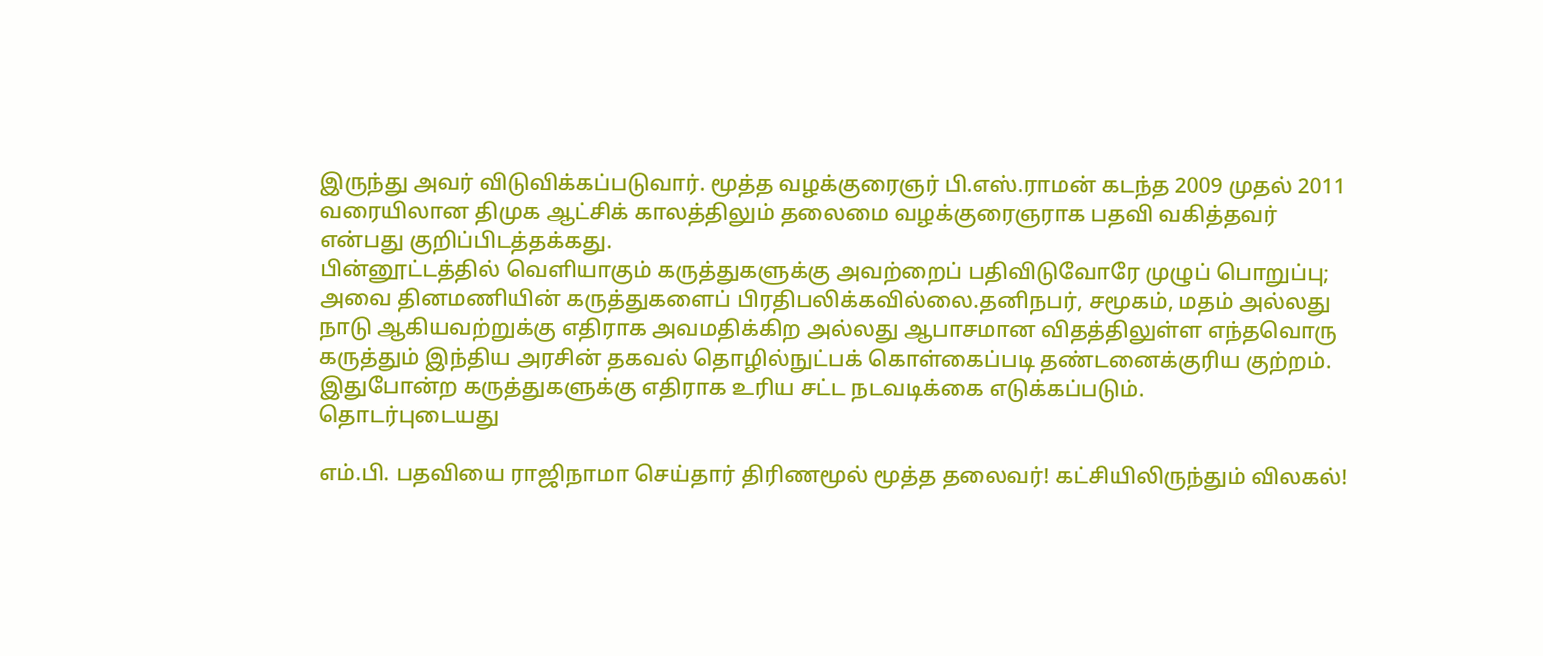இருந்து அவர் விடுவிக்கப்படுவார். மூத்த வழக்குரைஞர் பி.எஸ்.ராமன் கடந்த 2009 முதல் 2011 வரையிலான திமுக ஆட்சிக் காலத்திலும் தலைமை வழக்குரைஞராக பதவி வகித்தவர் என்பது குறிப்பிடத்தக்கது.
பின்னூட்டத்தில் வெளியாகும் கருத்துகளுக்கு அவற்றைப் பதிவிடுவோரே முழுப் பொறுப்பு; அவை தினமணியின் கருத்துகளைப் பிரதிபலிக்கவில்லை.தனிநபர், சமூகம், மதம் அல்லது நாடு ஆகியவற்றுக்கு எதிராக அவமதிக்கிற அல்லது ஆபாசமான விதத்திலுள்ள எந்தவொரு கருத்தும் இந்திய அரசின் தகவல் தொழில்நுட்பக் கொள்கைப்படி தண்டனைக்குரிய குற்றம். இதுபோன்ற கருத்துகளுக்கு எதிராக உரிய சட்ட நடவடிக்கை எடுக்கப்படும்.
தொடர்புடையது

எம்.பி. பதவியை ராஜிநாமா செய்தார் திரிணமூல் மூத்த தலைவர்! கட்சியிலிருந்தும் விலகல்!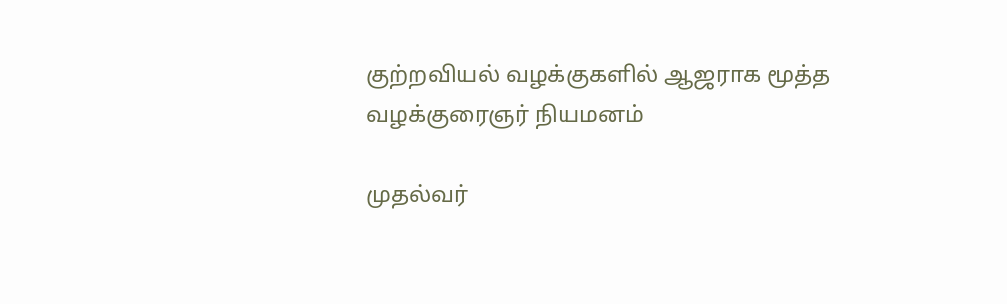குற்றவியல் வழக்குகளில் ஆஜராக மூத்த வழக்குரைஞர் நியமனம்

முதல்வர்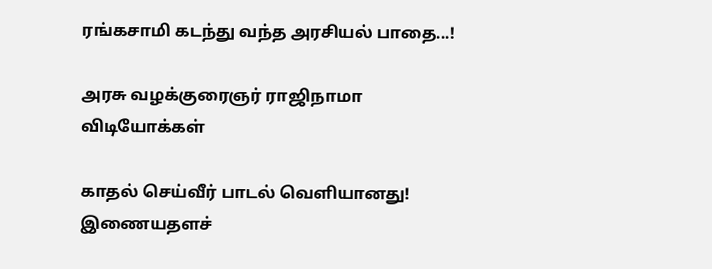ரங்கசாமி கடந்து வந்த அரசியல் பாதை...!

அரசு வழக்குரைஞர் ராஜிநாமா
விடியோக்கள்

காதல் செய்வீர் பாடல் வெளியானது!
இணையதளச்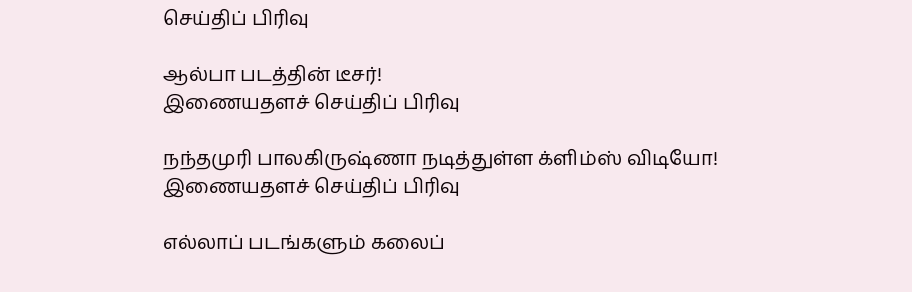செய்திப் பிரிவு

ஆல்பா படத்தின் டீசர்!
இணையதளச் செய்திப் பிரிவு

நந்தமுரி பாலகிருஷ்ணா நடித்துள்ள க்ளிம்ஸ் விடியோ!
இணையதளச் செய்திப் பிரிவு

எல்லாப் படங்களும் கலைப்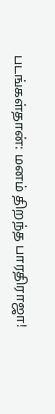படங்கள்தான்: மனம் திறந்த பாரதிராஜா!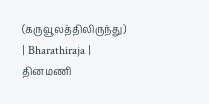(கருவூலத்திலிருந்து) | Bharathiraja |
தினமணி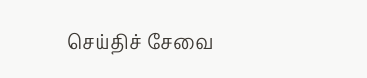செய்திச் சேவை